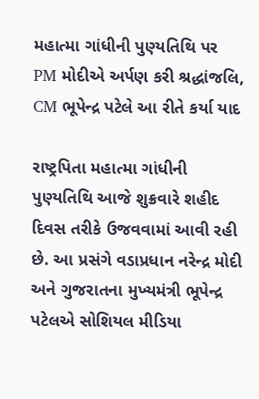મહાત્મા ગાંધીની પુણ્યતિથિ પર PM મોદીએ અર્પણ કરી શ્રદ્ધાંજલિ, CM ભૂપેન્દ્ર પટેલે આ રીતે કર્યા યાદ

રાષ્ટ્રપિતા મહાત્મા ગાંધીની પુણ્યતિથિ આજે શુક્રવારે શહીદ દિવસ તરીકે ઉજવવામાં આવી રહી છે. આ પ્રસંગે વડાપ્રધાન નરેન્દ્ર મોદી અને ગુજરાતના મુખ્યમંત્રી ભૂપેન્દ્ર પટેલએ સોશિયલ મીડિયા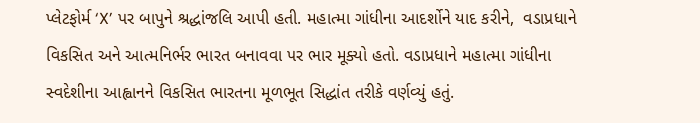પ્લેટફોર્મ ‘X’ પર બાપુને શ્રદ્ધાંજલિ આપી હતી. મહાત્મા ગાંધીના આદર્શોને યાદ કરીને,  વડાપ્રધાને વિકસિત અને આત્મનિર્ભર ભારત બનાવવા પર ભાર મૂક્યો હતો. વડાપ્રધાને મહાત્મા ગાંધીના સ્વદેશીના આહ્વાનને વિકસિત ભારતના મૂળભૂત સિદ્ધાંત તરીકે વર્ણવ્યું હતું.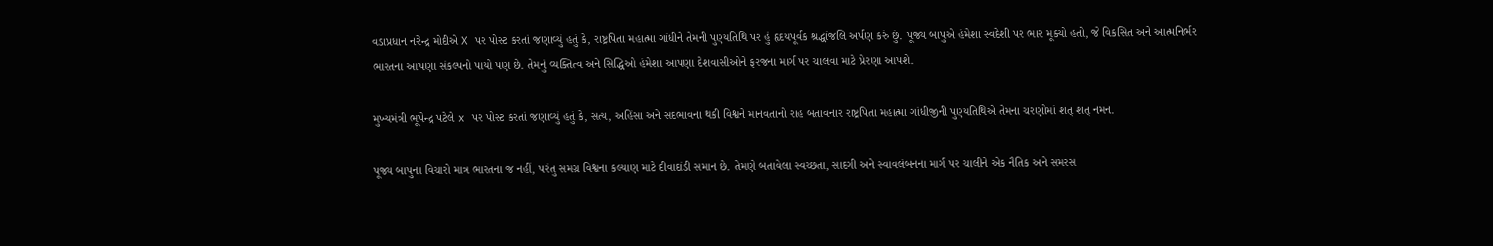વડાપ્રધાન નરેન્દ્ર મોદીએ X પર પોસ્ટ કરતાં જણાવ્યું હતું કે, રાષ્ટ્રપિતા મહાત્મા ગાંધીને તેમની પુણ્યતિથિ પર હું હૃદયપૂર્વક શ્રદ્ધાંજલિ અર્પણ કરું છું. પૂજ્ય બાપુએ હંમેશા સ્વદેશી પર ભાર મૂક્યો હતો, જે વિકસિત અને આત્મનિર્ભર ભારતના આપણા સંકલ્પનો પાયો પણ છે. તેમનું વ્યક્તિત્વ અને સિદ્ધિઓ હંમેશા આપણા દેશવાસીઓને ફરજના માર્ગ પર ચાલવા માટે પ્રેરણા આપશે.

મુખ્યમંત્રી ભૂપેન્દ્ર પટેલે x પર પોસ્ટ કરતાં જણાવ્યું હતું કે, સત્ય, અહિંસા અને સદભાવના થકી વિશ્વને માનવતાનો રાહ બતાવનાર રાષ્ટ્રપિતા મહાત્મા ગાંધીજીની પુણ્યતિથિએ તેમના ચરણોમાં શત્ શત્ નમન.

પૂજ્ય બાપુના વિચારો માત્ર ભારતના જ નહીં, પરંતુ સમગ્ર વિશ્વના કલ્યાણ માટે દીવાદાંડી સમાન છે. તેમણે બતાવેલા સ્વચ્છતા, સાદગી અને સ્વાવલંબનના માર્ગ પર ચાલીને એક નૈતિક અને સમરસ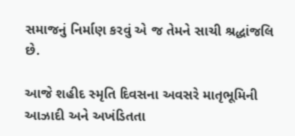સમાજનું નિર્માણ કરવું એ જ તેમને સાચી શ્રદ્ધાંજલિ છે.

આજે શહીદ સ્મૃતિ દિવસના અવસરે માતૃભૂમિની આઝાદી અને અખંડિતતા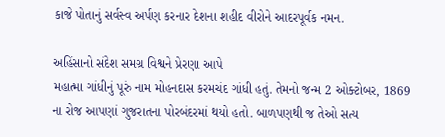કાજે પોતાનું સર્વસ્વ અર્પણ કરનાર દેશના શહીદ વીરોને આદરપૂર્વક નમન.

અહિંસાનો સંદેશ સમગ્ર વિશ્વને પ્રેરણા આપે
મહાત્મા ગાંધીનું પૂરું નામ મોહનદાસ કરમચંદ ગાંધી હતું. તેમનો જન્મ 2 ઓક્ટોબર, 1869 ના રોજ આપણાં ગુજરાતના પોરબંદરમાં થયો હતો. બાળપણથી જ તેઓ સત્ય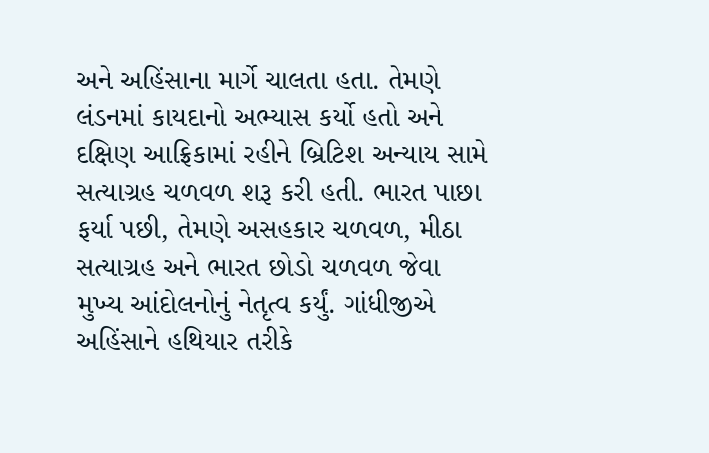અને અહિંસાના માર્ગે ચાલતા હતા. તેમણે લંડનમાં કાયદાનો અભ્યાસ કર્યો હતો અને દક્ષિણ આફ્રિકામાં રહીને બ્રિટિશ અન્યાય સામે સત્યાગ્રહ ચળવળ શરૂ કરી હતી. ભારત પાછા ફર્યા પછી, તેમણે અસહકાર ચળવળ, મીઠા સત્યાગ્રહ અને ભારત છોડો ચળવળ જેવા મુખ્ય આંદોલનોનું નેતૃત્વ કર્યું. ગાંધીજીએ અહિંસાને હથિયાર તરીકે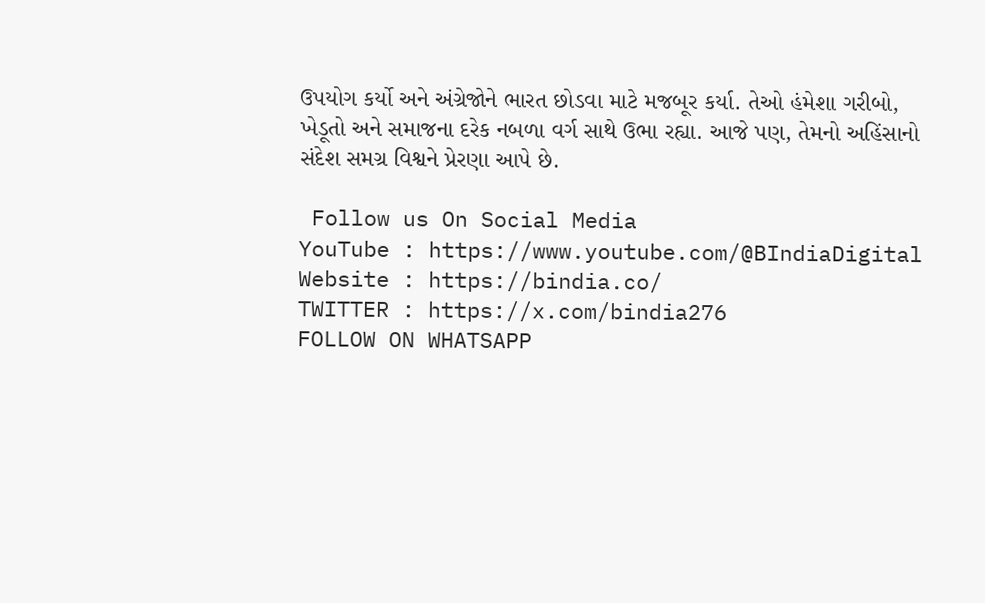ઉપયોગ કર્યો અને અંગ્રેજોને ભારત છોડવા માટે મજબૂર કર્યા. તેઓ હંમેશા ગરીબો, ખેડૂતો અને સમાજના દરેક નબળા વર્ગ સાથે ઉભા રહ્યા. આજે પણ, તેમનો અહિંસાનો સંદેશ સમગ્ર વિશ્વને પ્રેરણા આપે છે.

 Follow us On Social Media
YouTube : https://www.youtube.com/@BIndiaDigital
Website : https://bindia.co/
TWITTER : https://x.com/bindia276
FOLLOW ON WHATSAPP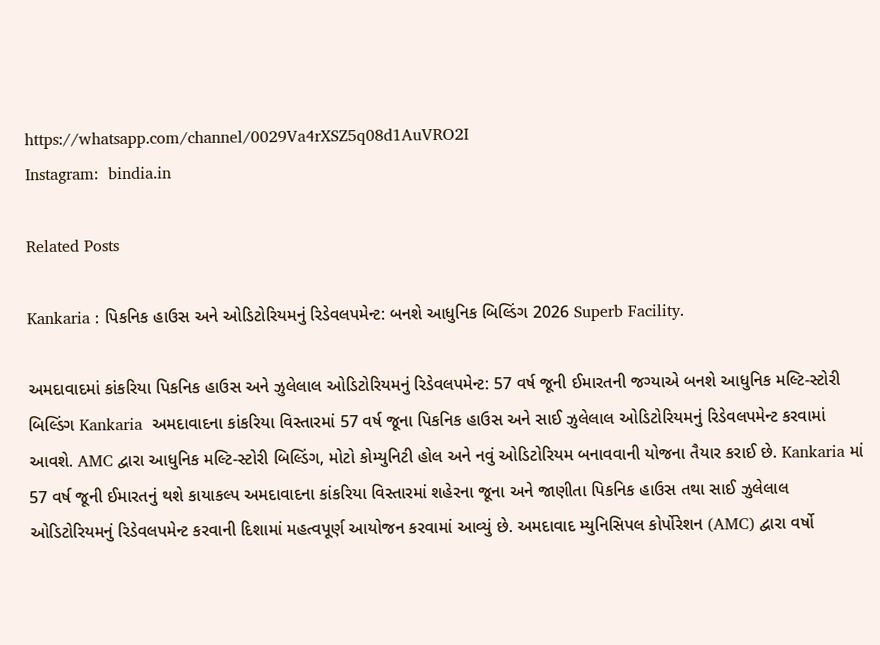https://whatsapp.com/channel/0029Va4rXSZ5q08d1AuVRO2I
Instagram:  bindia.in

Related Posts

Kankaria : પિકનિક હાઉસ અને ઓડિટોરિયમનું રિડેવલપમેન્ટ: બનશે આધુનિક બિલ્ડિંગ 2026 Superb Facility.

અમદાવાદમાં કાંકરિયા પિકનિક હાઉસ અને ઝુલેલાલ ઓડિટોરિયમનું રિડેવલપમેન્ટ: 57 વર્ષ જૂની ઈમારતની જગ્યાએ બનશે આધુનિક મલ્ટિ-સ્ટોરી બિલ્ડિંગ Kankaria  અમદાવાદના કાંકરિયા વિસ્તારમાં 57 વર્ષ જૂના પિકનિક હાઉસ અને સાઈ ઝુલેલાલ ઓડિટોરિયમનું રિડેવલપમેન્ટ કરવામાં આવશે. AMC દ્વારા આધુનિક મલ્ટિ-સ્ટોરી બિલ્ડિંગ, મોટો કોમ્યુનિટી હોલ અને નવું ઓડિટોરિયમ બનાવવાની યોજના તૈયાર કરાઈ છે. Kankaria માં 57 વર્ષ જૂની ઈમારતનું થશે કાયાકલ્પ અમદાવાદના કાંકરિયા વિસ્તારમાં શહેરના જૂના અને જાણીતા પિકનિક હાઉસ તથા સાઈ ઝુલેલાલ ઓડિટોરિયમનું રિડેવલપમેન્ટ કરવાની દિશામાં મહત્વપૂર્ણ આયોજન કરવામાં આવ્યું છે. અમદાવાદ મ્યુનિસિપલ કોર્પોરેશન (AMC) દ્વારા વર્ષો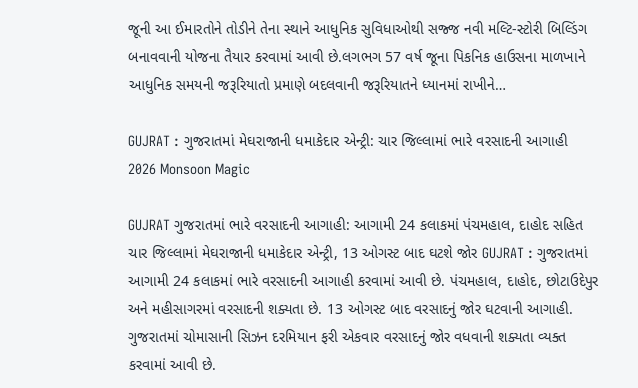જૂની આ ઈમારતોને તોડીને તેના સ્થાને આધુનિક સુવિધાઓથી સજ્જ નવી મલ્ટિ-સ્ટોરી બિલ્ડિંગ બનાવવાની યોજના તૈયાર કરવામાં આવી છે.લગભગ 57 વર્ષ જૂના પિકનિક હાઉસના માળખાને આધુનિક સમયની જરૂરિયાતો પ્રમાણે બદલવાની જરૂરિયાતને ધ્યાનમાં રાખીને…

GUJRAT : ગુજરાતમાં મેઘરાજાની ધમાકેદાર એન્ટ્રી: ચાર જિલ્લામાં ભારે વરસાદની આગાહી 2026 Monsoon Magic

GUJRAT ગુજરાતમાં ભારે વરસાદની આગાહી: આગામી 24 કલાકમાં પંચમહાલ, દાહોદ સહિત ચાર જિલ્લામાં મેઘરાજાની ધમાકેદાર એન્ટ્રી, 13 ઓગસ્ટ બાદ ઘટશે જોર GUJRAT : ગુજરાતમાં આગામી 24 કલાકમાં ભારે વરસાદની આગાહી કરવામાં આવી છે. પંચમહાલ, દાહોદ, છોટાઉદેપુર અને મહીસાગરમાં વરસાદની શક્યતા છે. 13 ઓગસ્ટ બાદ વરસાદનું જોર ઘટવાની આગાહી. ગુજરાતમાં ચોમાસાની સિઝન દરમિયાન ફરી એકવાર વરસાદનું જોર વધવાની શક્યતા વ્યક્ત કરવામાં આવી છે.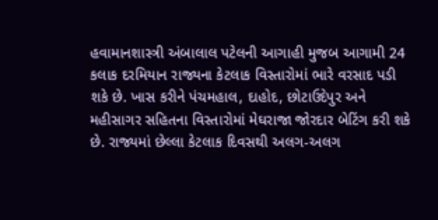હવામાનશાસ્ત્રી અંબાલાલ પટેલની આગાહી મુજબ આગામી 24 કલાક દરમિયાન રાજ્યના કેટલાક વિસ્તારોમાં ભારે વરસાદ પડી શકે છે. ખાસ કરીને પંચમહાલ, દાહોદ, છોટાઉદેપુર અને મહીસાગર સહિતના વિસ્તારોમાં મેઘરાજા જોરદાર બેટિંગ કરી શકે છે. રાજ્યમાં છેલ્લા કેટલાક દિવસથી અલગ-અલગ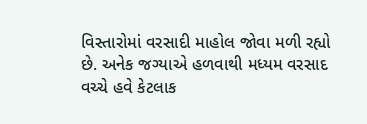વિસ્તારોમાં વરસાદી માહોલ જોવા મળી રહ્યો છે. અનેક જગ્યાએ હળવાથી મધ્યમ વરસાદ વચ્ચે હવે કેટલાક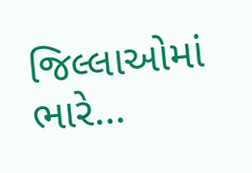જિલ્લાઓમાં ભારે…